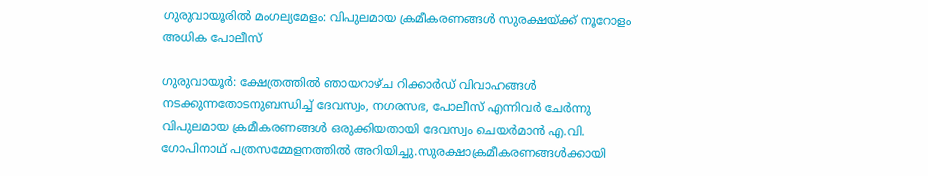ഗുരുവായൂരിൽ മംഗല്യമേളം: വിപുലമായ ക്രമീകരണങ്ങൾ സുരക്ഷയ്ക്ക് നൂറോളം അധിക പോലീസ്

ഗുരുവായൂർ: ക്ഷേത്രത്തിൽ ഞായറാഴ്ച റിക്കാർഡ് വിവാഹങ്ങൾ നടക്കുന്നതോടനുബന്ധിച്ച് ദേവസ്വം, നഗരസഭ, പോലീസ് എന്നിവർ ചേർന്നു വിപുലമായ ക്രമീകരണങ്ങൾ ഒരുക്കിയതായി ദേവസ്വം ചെയർമാൻ എ.വി. ഗോപിനാഥ് പത്രസമ്മേളനത്തിൽ അറിയിച്ചു.സുരക്ഷാക്രമീകരണങ്ങൾക്കായി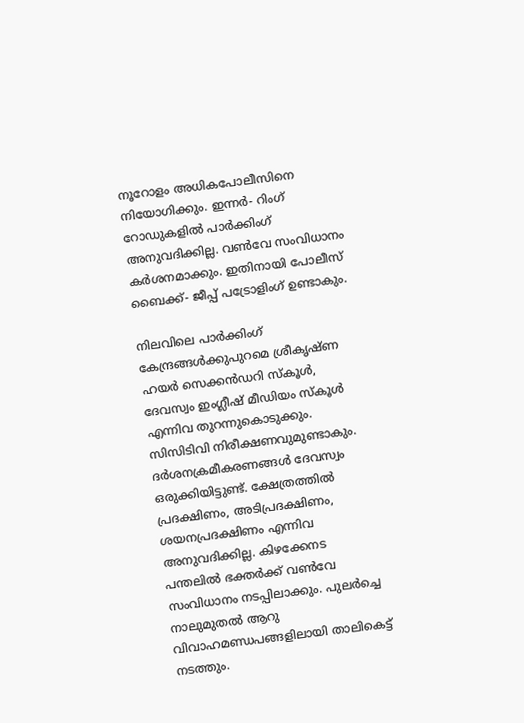നൂറോളം അധികപോലീസിനെ നിയോഗിക്കും. ഇന്നർ- റിംഗ് റോഡുകളിൽ പാർക്കിംഗ് അനുവദിക്കില്ല. വണ്‍വേ സംവിധാനം കർശനമാക്കും. ഇതിനായി പോലീസ് ബൈക്ക്- ജീപ്പ് പട്രോളിംഗ് ഉണ്ടാകും.

നിലവിലെ പാർക്കിംഗ് കേന്ദ്രങ്ങൾക്കുപുറമെ ശ്രീകൃഷ്ണ ഹയർ സെക്കൻഡറി സ്കൂൾ, ദേവസ്വം ഇംഗ്ലീഷ് മീഡിയം സ്കൂൾ എന്നിവ തുറന്നുകൊടുക്കും. സിസിടിവി നിരീക്ഷണവുമുണ്ടാകും. ദർശനക്രമീകരണങ്ങൾ ദേവസ്വം ഒരുക്കിയിട്ടുണ്ട്. ക്ഷേത്രത്തിൽ പ്രദക്ഷിണം, അടിപ്രദക്ഷിണം, ശയനപ്രദക്ഷിണം എന്നിവ അനുവദിക്കില്ല. കിഴക്കേനട പന്തലിൽ ഭക്തർക്ക് വണ്‍വേ സംവിധാനം നടപ്പിലാക്കും. പുലർച്ചെ നാലുമുതൽ ആറു വിവാഹമണ്ഡപങ്ങളിലായി താലികെട്ട് നടത്തും.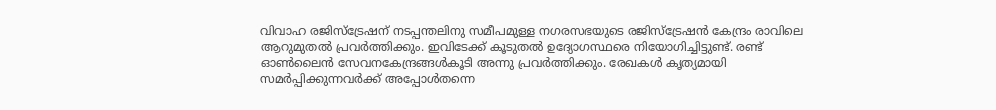വിവാഹ രജിസ്ട്രേഷന് നടപ്പന്തലിനു സമീപമുള്ള നഗരസഭയുടെ രജിസ്ട്രേഷൻ കേന്ദ്രം രാവിലെ ആറുമുതൽ പ്രവർത്തിക്കും. ഇവിടേക്ക് കൂടുതൽ ഉദ്യോഗസ്ഥരെ നിയോഗിച്ചിട്ടുണ്ട്. രണ്ട് ഓണ്‍ലൈൻ സേവനകേന്ദ്രങ്ങൾകൂടി അന്നു പ്രവർത്തിക്കും. രേഖകൾ കൃത്യമായി സമർപ്പിക്കുന്നവർക്ക് അപ്പോൾതന്നെ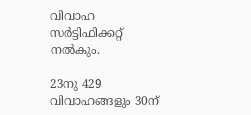വിവാഹ സർട്ടിഫിക്കറ്റ് നൽകും.

23നു 429 വിവാഹങ്ങളും 30ന്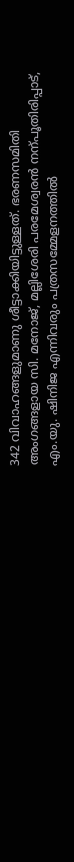342 വിവാഹങ്ങളുമാണു ശീട്ടാക്കിയിട്ടുള്ളത്. ഭരണസമിതി അംഗങ്ങളായ സി. മനോജ്, മല്ലിശേരി പരമേശ്വരൻ നന്പൂതിരിപ്പാട്, എം.യു. ഷിനിജ എന്നിവരും പത്രസമ്മേളനത്തിൽ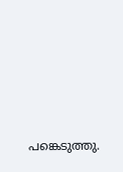പങ്കെടുത്തു.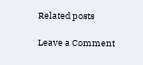Related posts

Leave a Comment